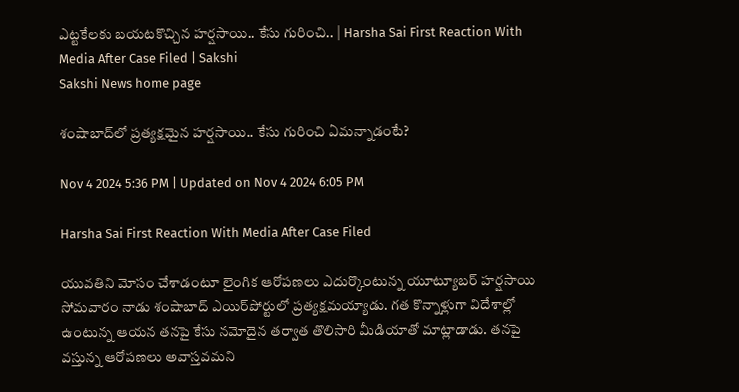ఎట్టకేలకు బయటకొచ్చిన హర్షసాయి.. కేసు గురించి.. | Harsha Sai First Reaction With Media After Case Filed | Sakshi
Sakshi News home page

శంషాబాద్‌లో ప్రత్యక్షమైన హర్షసాయి.. కేసు గురించి ఏమన్నాడంటే?

Nov 4 2024 5:36 PM | Updated on Nov 4 2024 6:05 PM

Harsha Sai First Reaction With Media After Case Filed

యువతిని మోసం చేశాడంటూ లైంగిక ఆరోపణలు ఎదుర్కొంటున్న యూట్యూబర్‌ హర్షసాయి సోమవారం నాడు శంషాబాద్‌ ఎయిర్‌పోర్టులో ప్రత్యక్షమయ్యాడు. గత కొన్నాళ్లుగా విదేశాల్లో ఉంటున్న ఆయన తనపై కేసు నమోదైన తర్వాత తొలిసారి మీడియాతో మాట్లాడాడు. తనపై వస్తున్న ఆరోపణలు అవాస్తవమని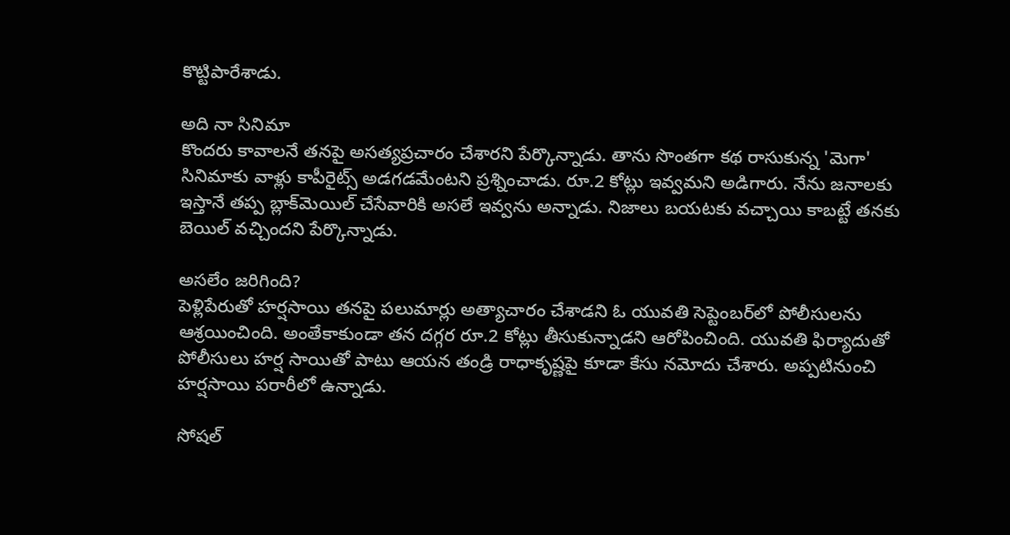కొట్టిపారేశాడు.

అది నా సినిమా
కొందరు కావాలనే తనపై అసత్యప్రచారం చేశారని పేర్కొన్నాడు. తాను సొంతగా కథ రాసుకున్న 'మెగా' సినిమాకు వాళ్లు కాపీరైట్స్‌ అడగడమేంటని ప్రశ్నించాడు. రూ.2 కోట్లు ఇవ్వమని అడిగారు. నేను జనాలకు ఇస్తానే తప్ప బ్లాక్‌మెయిల్‌ చేసేవారికి అసలే ఇవ్వను అన్నాడు. నిజాలు బయటకు వచ్చాయి కాబట్టే తనకు బెయిల్‌ వచ్చిందని పేర్కొన్నాడు.

అసలేం జరిగింది?
పెళ్లిపేరుతో హర్షసాయి తనపై పలుమార్లు అత్యాచారం చేశాడని ఓ యువతి సెప్టెంబర్‌లో పోలీసులను ఆశ్రయించింది. అంతేకాకుండా తన దగ్గర రూ.2 కోట్లు తీసుకున్నాడని ఆరోపించింది. యువతి ఫిర్యాదుతో పోలీసులు హర్ష సాయితో పాటు ఆయన తండ్రి రాధాకృష్ణపై కూడా కేసు నమోదు చేశారు. అప్పటినుంచి హర్షసాయి పరారీలో ఉన్నాడు.

సోషల్‌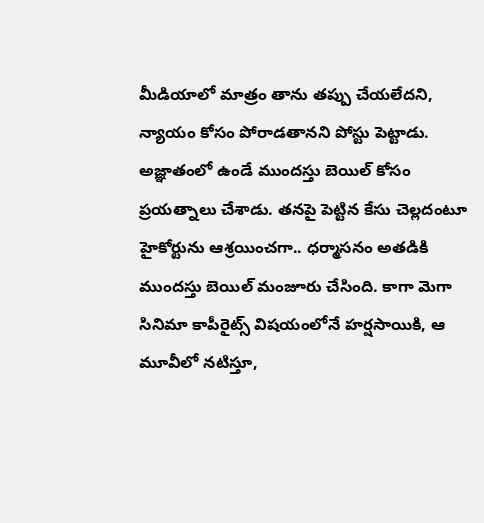మీడియాలో మాత్రం తాను తప్పు చేయలేదని, న్యాయం కోసం పోరాడతానని పోస్టు పెట్టాడు. అజ్ఞాతంలో ఉండే ముందస్తు బెయిల్‌ కోసం ప్రయత్నాలు చేశాడు. తనపై పెట్టిన కేసు చెల్లదంటూ హైకోర్టును ఆశ్రయించగా.. ధర్మాసనం అతడికి ముందస్తు బెయిల్‌ మంజూరు చేసింది. కాగా మెగా సినిమా కాపీరైట్స్‌ విషయంలోనే హర్షసాయికి, ఆ మూవీలో నటిస్తూ,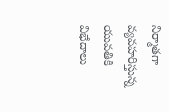నిర్మాతగా వ్యవహరిస్తున్న యువతికి విభేదాలు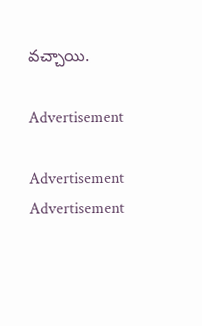వచ్చాయి.

Advertisement

Advertisement
Advertisement